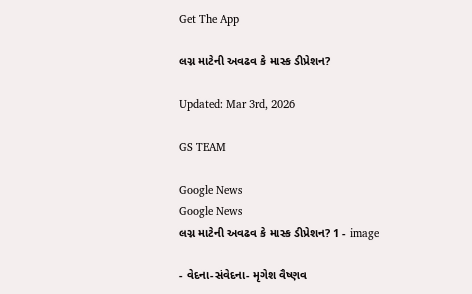Get The App

લગ્ન માટેની અવઢવ કે માસ્ક ડીપ્રેશન?

Updated: Mar 3rd, 2026

GS TEAM

Google News
Google News
લગ્ન માટેની અવઢવ કે માસ્ક ડીપ્રેશન? 1 - image

- વેદના-સંવેદના- મૃગેશ વૈષ્ણવ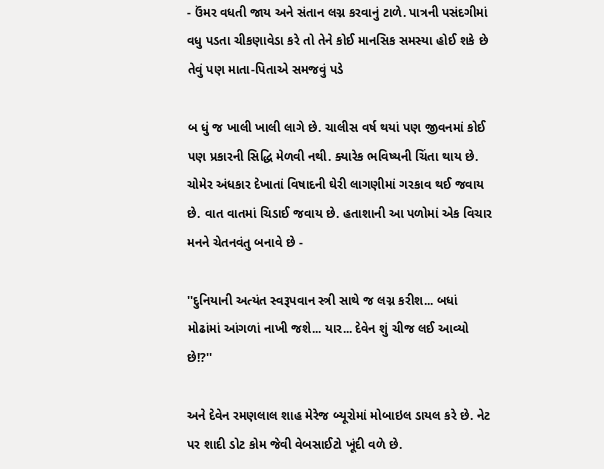- ઉંમર વધતી જાય અને સંતાન લગ્ન કરવાનું ટાળે. પાત્રની પસંદગીમાં વધુ પડતા ચીકણાવેડા કરે તો તેને કોઈ માનસિક સમસ્યા હોઈ શકે છે તેવું પણ માતા-પિતાએ સમજવું પડે

બ ધું જ ખાલી ખાલી લાગે છે. ચાલીસ વર્ષ થયાં પણ જીવનમાં કોઈ પણ પ્રકારની સિદ્ધિ મેળવી નથી. ક્યારેક ભવિષ્યની ચિંતા થાય છે. ચોમેર અંધકાર દેખાતાં વિષાદની ઘેરી લાગણીમાં ગરકાવ થઈ જવાય છે. વાત વાતમાં ચિડાઈ જવાય છે. હતાશાની આ પળોમાં એક વિચાર મનને ચેતનવંતુ બનાવે છે -

''દુનિયાની અત્યંત સ્વરૂપવાન સ્ત્રી સાથે જ લગ્ન કરીશ... બધાં મોઢાંમાં આંગળાં નાખી જશે... યાર... દેવેન શું ચીજ લઈ આવ્યો છે!?''

અને દેવેન રમણલાલ શાહ મેરેજ બ્યૂરોમાં મોબાઇલ ડાયલ કરે છે. નેટ પર શાદી ડોટ કોમ જેવી વેબસાઈટો ખૂંદી વળે છે.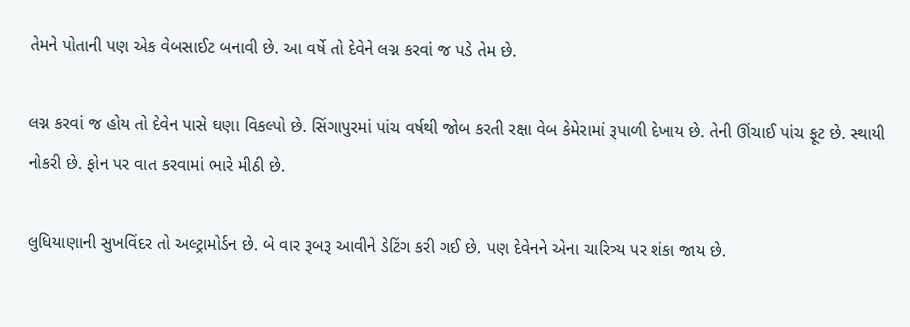તેમને પોતાની પણ એક વેબસાઈટ બનાવી છે. આ વર્ષે તો દેવેને લગ્ન કરવાં જ પડે તેમ છે.

લગ્ન કરવાં જ હોય તો દેવેન પાસે ઘણા વિકલ્પો છે. સિંગાપુરમાં પાંચ વર્ષથી જોબ કરતી રક્ષા વેબ કેમેરામાં રૂપાળી દેખાય છે. તેની ઊંચાઈ પાંચ ફૂટ છે. સ્થાયી નોકરી છે. ફોન પર વાત કરવામાં ભારે મીઠી છે.

લુધિયાણાની સુખવિંદર તો અલ્ટ્રામોર્ડન છે. બે વાર રૂબરૂ આવીને ડેટિંગ કરી ગઈ છે. પણ દેવેનને એના ચારિત્ર્ય પર શંકા જાય છે.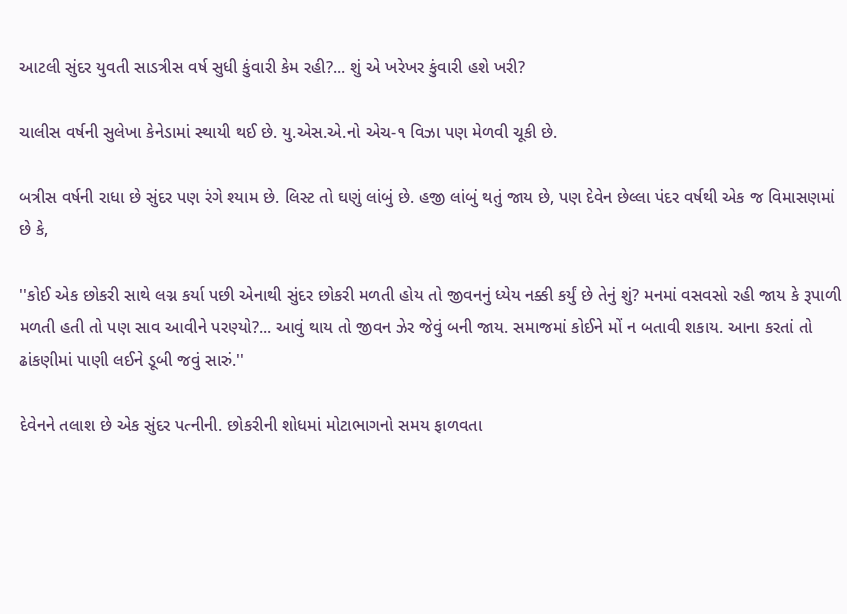આટલી સુંદર યુવતી સાડત્રીસ વર્ષ સુધી કુંવારી કેમ રહી?... શું એ ખરેખર કુંવારી હશે ખરી?

ચાલીસ વર્ષની સુલેખા કેનેડામાં સ્થાયી થઈ છે. યુ.એસ.એ.નો એચ-૧ વિઝા પણ મેળવી ચૂકી છે.

બત્રીસ વર્ષની રાધા છે સુંદર પણ રંગે શ્યામ છે. લિસ્ટ તો ઘણું લાંબું છે. હજી લાંબું થતું જાય છે, પણ દેવેન છેલ્લા પંદર વર્ષથી એક જ વિમાસણમાં છે કે,

''કોઈ એક છોકરી સાથે લગ્ન કર્યા પછી એનાથી સુંદર છોકરી મળતી હોય તો જીવનનું ધ્યેય નક્કી કર્યું છે તેનું શું? મનમાં વસવસો રહી જાય કે રૂપાળી મળતી હતી તો પણ સાવ આવીને પરણ્યો?... આવું થાય તો જીવન ઝેર જેવું બની જાય. સમાજમાં કોઈને મોં ન બતાવી શકાય. આના કરતાં તો ઢાંકણીમાં પાણી લઈને ડૂબી જવું સારું.''

દેવેનને તલાશ છે એક સુંદર પત્નીની. છોકરીની શોધમાં મોટાભાગનો સમય ફાળવતા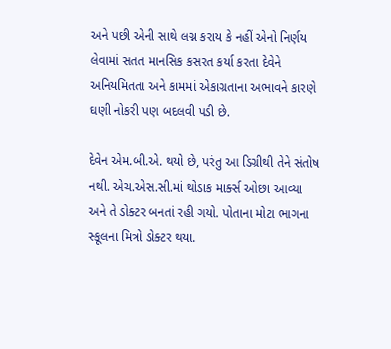અને પછી એની સાથે લગ્ન કરાય કે નહીં એનો નિર્ણય લેવામાં સતત માનસિક કસરત કર્યા કરતા દેવેને અનિયમિતતા અને કામમાં એકાગ્રતાના અભાવને કારણે ઘણી નોકરી પણ બદલવી પડી છે.

દેવેન એમ.બી.એ. થયો છે, પરંતુ આ ડિગ્રીથી તેને સંતોષ નથી. એચ.એસ.સી.માં થોડાક માર્ક્સ ઓછા આવ્યા અને તે ડોક્ટર બનતાં રહી ગયો. પોતાના મોટા ભાગના સ્કૂલના મિત્રો ડોક્ટર થયા.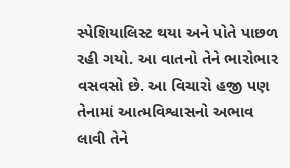સ્પેશિયાલિસ્ટ થયા અને પોતે પાછળ રહી ગયો. આ વાતનો તેને ભારોભાર વસવસો છે. આ વિચારો હજી પણ તેનામાં આત્મવિશ્વાસનો અભાવ લાવી તેને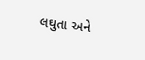લઘુતા અને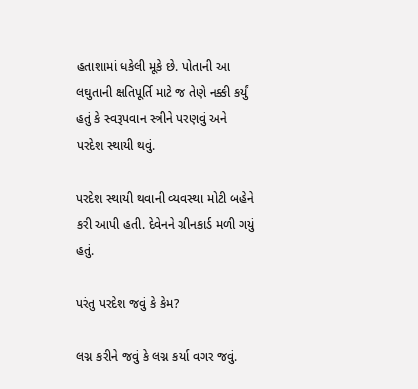હતાશામાં ધકેલી મૂકે છે. પોતાની આ લઘુતાની ક્ષતિપૂર્તિ માટે જ તેણે નક્કી કર્યું હતું કે સ્વરૂપવાન સ્ત્રીને પરણવું અને પરદેશ સ્થાયી થવું.

પરદેશ સ્થાયી થવાની વ્યવસ્થા મોટી બહેને કરી આપી હતી. દેવેનને ગ્રીનકાર્ડ મળી ગયું હતું.

પરંતુ પરદેશ જવું કે કેમ?

લગ્ન કરીને જવું કે લગ્ન કર્યા વગર જવું.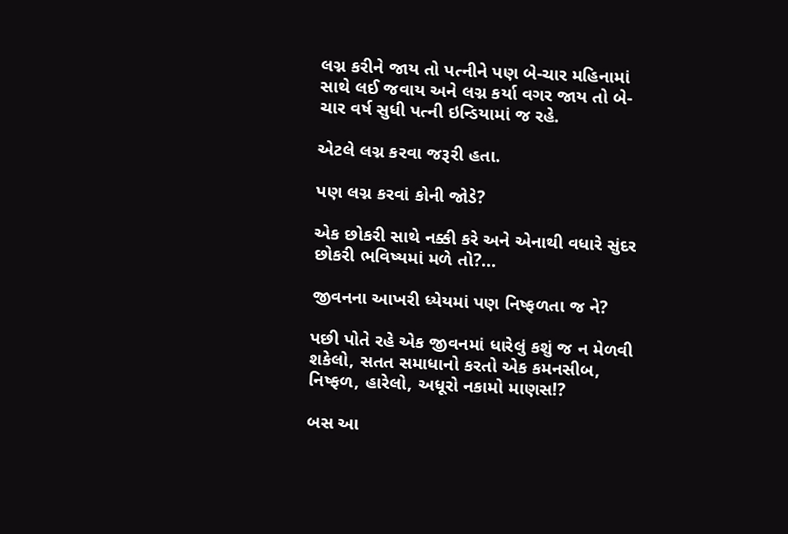લગ્ન કરીને જાય તો પત્નીને પણ બે-ચાર મહિનામાં સાથે લઈ જવાય અને લગ્ન કર્યા વગર જાય તો બે-ચાર વર્ષ સુધી પત્ની ઇન્ડિયામાં જ રહે.

એટલે લગ્ન કરવા જરૂરી હતા.

પણ લગ્ન કરવાં કોની જોડે?

એક છોકરી સાથે નક્કી કરે અને એનાથી વધારે સુંદર છોકરી ભવિષ્યમાં મળે તો?...

જીવનના આખરી ધ્યેયમાં પણ નિષ્ફળતા જ ને?

પછી પોતે રહે એક જીવનમાં ધારેલું કશું જ ન મેળવી શકેલો, સતત સમાધાનો કરતો એક કમનસીબ, નિષ્ફળ, હારેલો, અધૂરો નકામો માણસ!?

બસ આ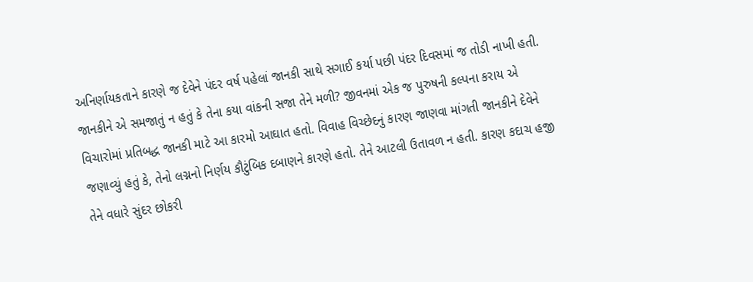અનિર્ણાયકતાને કારણે જ દેવેને પંદર વર્ષ પહેલાં જાનકી સાથે સગાઈ કર્યા પછી પંદર દિવસમાં જ તોડી નાખી હતી. જાનકીને એ સમજાતું ન હતું કે તેના કયા વાંકની સજા તેને મળી? જીવનમાં એક જ પુરુષની કલ્પના કરાય એ વિચારોમાં પ્રતિબદ્ધ જાનકી માટે આ કારમો આઘાત હતો. વિવાહ વિચ્છેદનું કારણ જાણવા માંગતી જાનકીને દેવેને જણાવ્યું હતું કે, તેનો લગ્નનો નિર્ણય કૌટુંબિક દબાણને કારણે હતો. તેને આટલી ઉતાવળ ન હતી. કારણ કદાચ હજી તેને વધારે સુંદર છોકરી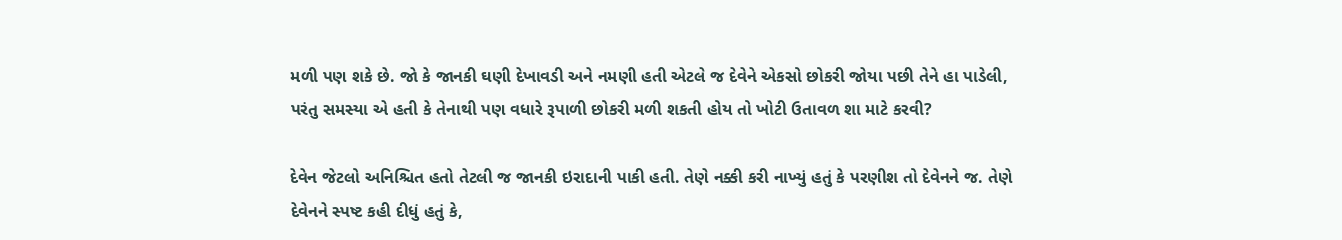મળી પણ શકે છે. જો કે જાનકી ઘણી દેખાવડી અને નમણી હતી એટલે જ દેવેને એકસો છોકરી જોયા પછી તેને હા પાડેલી, પરંતુ સમસ્યા એ હતી કે તેનાથી પણ વધારે રૂપાળી છોકરી મળી શકતી હોય તો ખોટી ઉતાવળ શા માટે કરવી?

દેવેન જેટલો અનિશ્ચિત હતો તેટલી જ જાનકી ઇરાદાની પાકી હતી. તેણે નક્કી કરી નાખ્યું હતું કે પરણીશ તો દેવેનને જ. તેણે દેવેનને સ્પષ્ટ કહી દીધું હતું કે,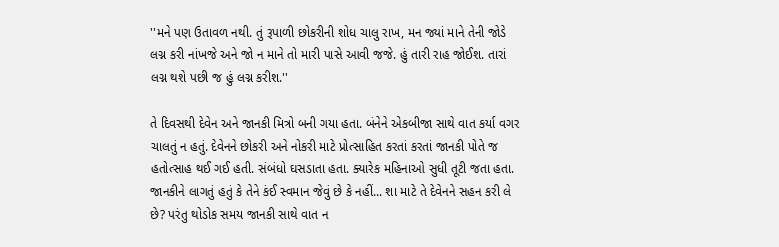''મને પણ ઉતાવળ નથી. તું રૂપાળી છોકરીની શોધ ચાલુ રાખ, મન જ્યાં માને તેની જોડે લગ્ન કરી નાંખજે અને જો ન માને તો મારી પાસે આવી જજે. હું તારી રાહ જોઈશ. તારાં લગ્ન થશે પછી જ હું લગ્ન કરીશ.''

તે દિવસથી દેવેન અને જાનકી મિત્રો બની ગયા હતા. બંનેને એકબીજા સાથે વાત કર્યા વગર ચાલતું ન હતું. દેવેનને છોકરી અને નોકરી માટે પ્રોત્સાહિત કરતાં કરતાં જાનકી પોતે જ હતોત્સાહ થઈ ગઈ હતી. સંબંધો ઘસડાતા હતા. ક્યારેક મહિનાઓ સુધી તૂટી જતા હતા. જાનકીને લાગતું હતું કે તેને કંઈ સ્વમાન જેવું છે કે નહીં... શા માટે તે દેવેનને સહન કરી લે છે? પરંતુ થોડોક સમય જાનકી સાથે વાત ન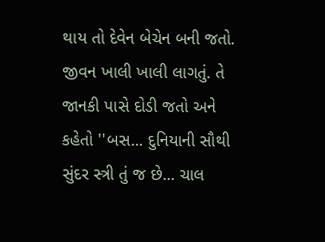થાય તો દેવેન બેચેન બની જતો. જીવન ખાલી ખાલી લાગતું. તે જાનકી પાસે દોડી જતો અને કહેતો ''બસ... દુનિયાની સૌથી સુંદર સ્ત્રી તું જ છે... ચાલ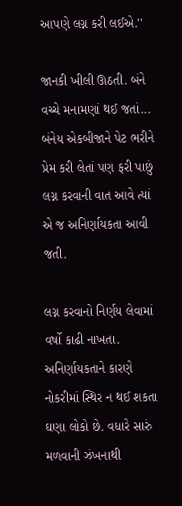આપણે લગ્ન કરી લઈએ.''

જાનકી ખીલી ઊઠતી. બંને વચ્ચે મનામણાં થઈ જતાં... બંનેય એકબીજાને પેટ ભરીને પ્રેમ કરી લેતાં પણ ફરી પાછું લગ્ન કરવાની વાત આવે ત્યાં એ જ અનિર્ણાયકતા આવી જતી.

લગ્ન કરવાનો નિર્ણય લેવામાં વર્ષો કાઢી નાખતા. અનિર્ણાયકતાને કારણે નોકરીમાં સ્થિર ન થઈ શકતા ઘણા લોકો છે. વધારે સારું મળવાની ઝંખનાથી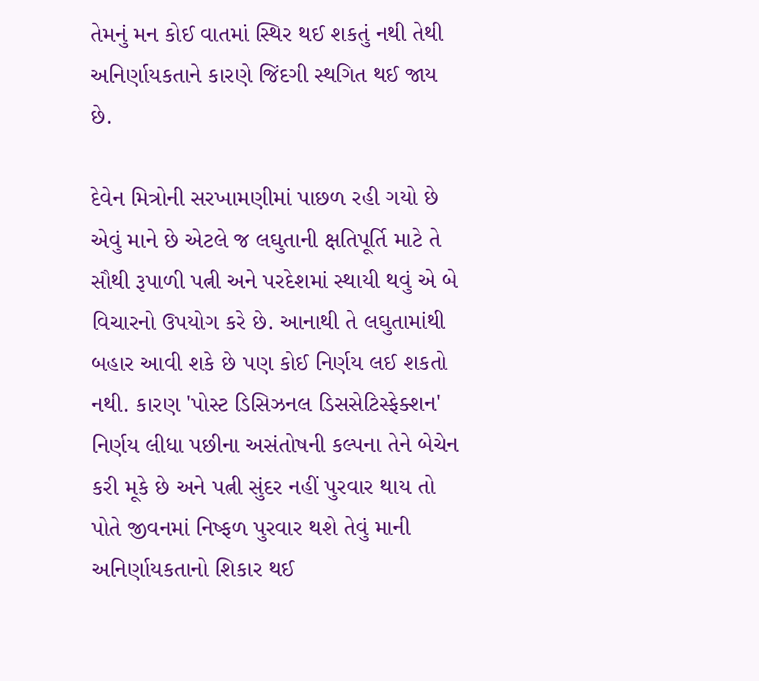તેમનું મન કોઈ વાતમાં સ્થિર થઈ શકતું નથી તેથી અનિર્ણાયકતાને કારણે જિંદગી સ્થગિત થઈ જાય છે.

દેવેન મિત્રોની સરખામણીમાં પાછળ રહી ગયો છે એવું માને છે એટલે જ લઘુતાની ક્ષતિપૂર્તિ માટે તે સૌથી રૂપાળી પત્ની અને પરદેશમાં સ્થાયી થવું એ બે વિચારનો ઉપયોગ કરે છે. આનાથી તે લઘુતામાંથી બહાર આવી શકે છે પણ કોઈ નિર્ણય લઈ શકતો નથી. કારણ 'પોસ્ટ ડિસિઝનલ ડિસસેટિસ્ફેક્શન' નિર્ણય લીધા પછીના અસંતોષની કલ્પના તેને બેચેન કરી મૂકે છે અને પત્ની સુંદર નહીં પુરવાર થાય તો પોતે જીવનમાં નિષ્ફળ પુરવાર થશે તેવું માની અનિર્ણાયકતાનો શિકાર થઈ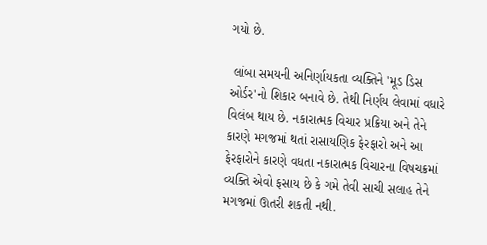ગયો છે.

 લાંબા સમયની અનિર્ણાયકતા વ્યક્તિને 'મૂડ ડિસ ઓર્ડર'નો શિકાર બનાવે છે. તેથી નિર્ણય લેવામાં વધારે વિલંબ થાય છે. નકારાત્મક વિચાર પ્રક્રિયા અને તેને કારણે મગજમાં થતાં રાસાયણિક ફેરફારો અને આ ફેરફારોને કારણે વધતા નકારાત્મક વિચારના વિષચક્રમાં વ્યક્તિ એવો ફસાય છે કે ગમે તેવી સાચી સલાહ તેને મગજમાં ઊતરી શકતી નથી.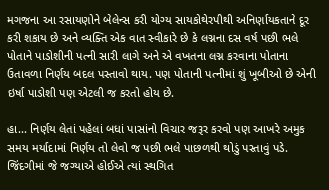મગજના આ રસાયણોને બેલેન્સ કરી યોગ્ય સાયકોથેરપીથી અનિર્ણાયકતાને દૂર કરી શકાય છે અને વ્યક્તિ એક વાત સ્વીકારે છે કે લગ્નના દસ વર્ષ પછી ભલે પોતાને પાડોશીની પત્ની સારી લાગે અને એ વખતના લગ્ન કરવાના પોતાના ઉતાવળા નિર્ણય બદલ પસ્તાવો થાય. પણ પોતાની પત્નીમાં શું ખૂબીઓ છે એની ઇર્ષા પાડોશી પણ એટલી જ કરતો હોય છે.

હા... નિર્ણય લેતાં પહેલાં બધાં પાસાંનો વિચાર જરૂર કરવો પણ આખરે અમુક સમય મર્યાદામાં નિર્ણય તો લેવો જ પછી ભલે પાછળથી થોડું પસ્તાવું પડે. જિંદગીમાં જે જગ્યાએ હોઈએ ત્યાં સ્થગિત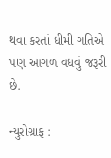થવા કરતાં ધીમી ગતિએ પણ આગળ વધવું જરૂરી છે.

ન્યુરોગ્રાફ :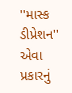''માસ્ક ડીપ્રેશન'' એવા પ્રકારનું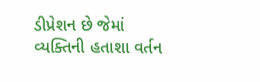ડીપ્રેશન છે જેમાં વ્યક્તિની હતાશા વર્તન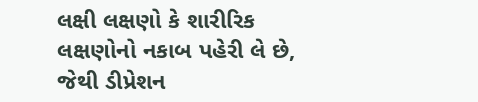લક્ષી લક્ષણો કે શારીરિક લક્ષણોનો નકાબ પહેરી લે છે, જેથી ડીપ્રેશન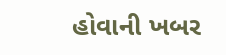હોવાની ખબર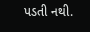પડતી નથી.